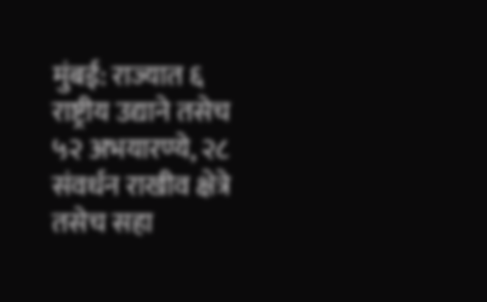मुंबई: राज्यात ६ राष्ट्रीय उद्याने तसेच ५२ अभयारण्ये, २८ संवर्धन राखीव क्षेत्रे तसेच सहा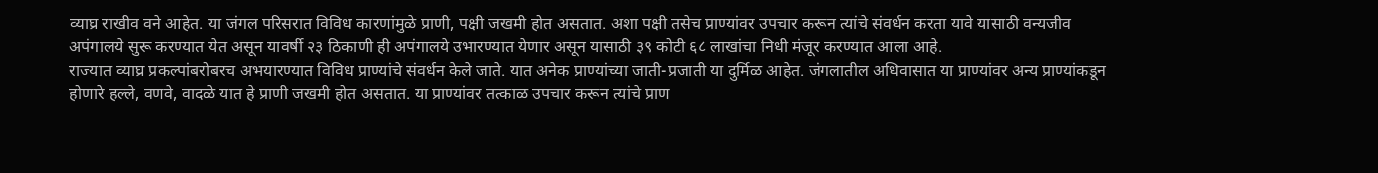व्याघ्र राखीव वने आहेत. या जंगल परिसरात विविध कारणांमुळे प्राणी, पक्षी जखमी होत असतात. अशा पक्षी तसेच प्राण्यांवर उपचार करून त्यांचे संवर्धन करता यावे यासाठी वन्यजीव अपंगालये सुरू करण्यात येत असून यावर्षी २३ ठिकाणी ही अपंगालये उभारण्यात येणार असून यासाठी ३९ कोटी ६८ लाखांचा निधी मंजूर करण्यात आला आहे.
राज्यात व्याघ्र प्रकल्पांबरोबरच अभयारण्यात विविध प्राण्यांचे संवर्धन केले जाते. यात अनेक प्राण्यांच्या जाती-प्रजाती या दुर्मिळ आहेत. जंगलातील अधिवासात या प्राण्यांवर अन्य प्राण्यांकडून होणारे हल्ले, वणवे, वादळे यात हे प्राणी जखमी होत असतात. या प्राण्यांवर तत्काळ उपचार करून त्यांचे प्राण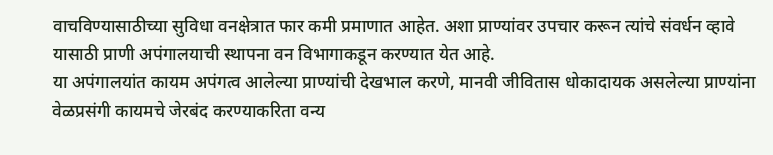वाचविण्यासाठीच्या सुविधा वनक्षेत्रात फार कमी प्रमाणात आहेत. अशा प्राण्यांवर उपचार करून त्यांचे संवर्धन व्हावे यासाठी प्राणी अपंगालयाची स्थापना वन विभागाकडून करण्यात येत आहे.
या अपंगालयांत कायम अपंगत्व आलेल्या प्राण्यांची देखभाल करणे, मानवी जीवितास धोकादायक असलेल्या प्राण्यांना वेळप्रसंगी कायमचे जेरबंद करण्याकरिता वन्य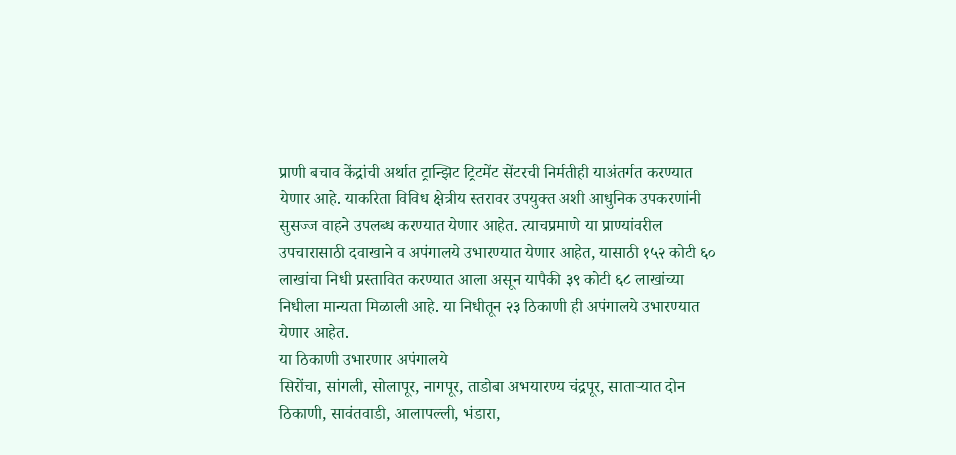प्राणी बचाव केंद्रांची अर्थात ट्रान्झिट ट्रिटमेंट सेंटरची निर्मतीही याअंतर्गत करण्यात येणार आहे. याकरिता विविध क्षेत्रीय स्तरावर उपयुक्त अशी आधुनिक उपकरणांनी सुसज्ज वाहने उपलब्ध करण्यात येणार आहेत. त्याचप्रमाणे या प्राण्यांवरील उपचारासाठी दवाखाने व अपंगालये उभारण्यात येणार आहेत, यासाठी १५२ कोटी ६० लाखांचा निधी प्रस्तावित करण्यात आला असून यापैकी ३९ कोटी ६८ लाखांच्या निधीला मान्यता मिळाली आहे. या निधीतून २३ ठिकाणी ही अपंगालये उभारण्यात येणार आहेत.
या ठिकाणी उभारणार अपंगालये
सिरोंचा, सांगली, सोलापूर, नागपूर, ताडोबा अभयारण्य चंद्रपूर, साताऱ्यात दोन ठिकाणी, सावंतवाडी, आलापल्ली, भंडारा,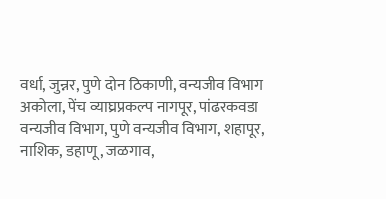वर्धा, जुन्नर, पुणे दोन ठिकाणी, वन्यजीव विभाग अकोला, पेंच व्याघ्रप्रकल्प नागपूर, पांढरकवडा वन्यजीव विभाग, पुणे वन्यजीव विभाग, शहापूर, नाशिक, डहाणू, जळगाव,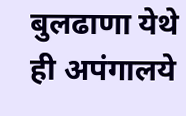बुलढाणा येथे ही अपंगालये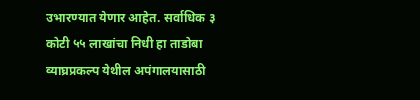उभारण्यात येणार आहेत. सर्वाधिक ३ कोटी ५५ लाखांचा निधी हा ताडोबा व्याघ्रप्रकल्प येथील अपंगालयासाठी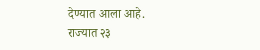देण्यात आला आहे.
राज्यात २३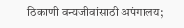ठिकाणी वन्यजीवांसाठी अपंगालय;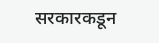सरकारकडून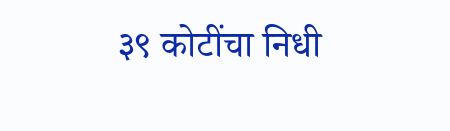३९ कोटींचा निधी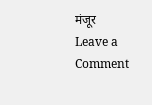मंजूर
Leave a Comment